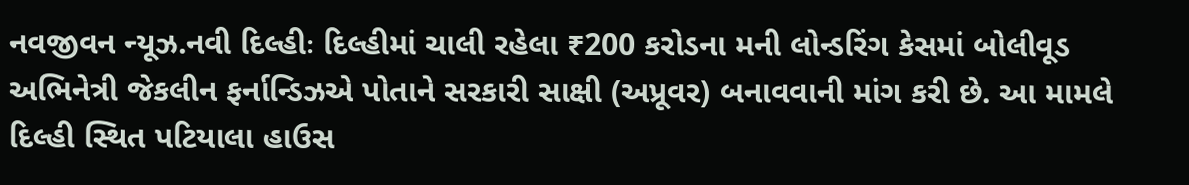નવજીવન ન્યૂઝ.નવી દિલ્હીઃ દિલ્હીમાં ચાલી રહેલા ₹200 કરોડના મની લોન્ડરિંગ કેસમાં બોલીવૂડ અભિનેત્રી જેકલીન ફર્નાન્ડિઝએ પોતાને સરકારી સાક્ષી (અપ્રૂવર) બનાવવાની માંગ કરી છે. આ મામલે દિલ્હી સ્થિત પટિયાલા હાઉસ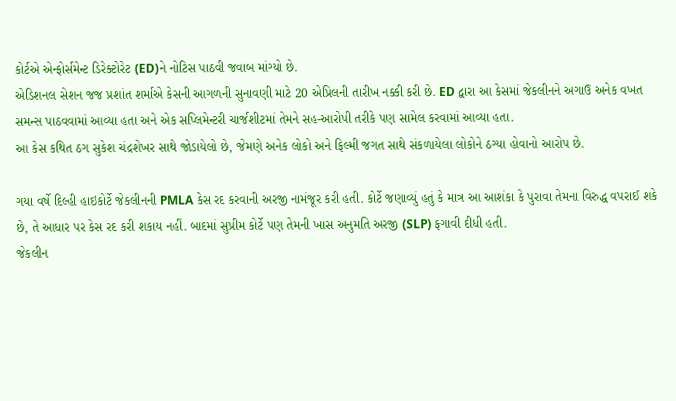કોર્ટએ એન્ફોર્સમેન્ટ ડિરેક્ટોરેટ (ED)ને નોટિસ પાઠવી જવાબ માંગ્યો છે.
એડિશનલ સેશન જજ પ્રશાંત શર્માએ કેસની આગળની સુનાવણી માટે 20 એપ્રિલની તારીખ નક્કી કરી છે. ED દ્વારા આ કેસમાં જેકલીનને અગાઉ અનેક વખત સમન્સ પાઠવવામાં આવ્યા હતા અને એક સપ્લિમેન્ટરી ચાર્જશીટમાં તેમને સહ-આરોપી તરીકે પણ સામેલ કરવામાં આવ્યા હતા.
આ કેસ કથિત ઠગ સુકેશ ચંદ્રશેખર સાથે જોડાયેલો છે, જેમણે અનેક લોકો અને ફિલ્મી જગત સાથે સંકળાયેલા લોકોને ઠગ્યા હોવાનો આરોપ છે.

ગયા વર્ષે દિલ્હી હાઇકોર્ટે જેકલીનની PMLA કેસ રદ કરવાની અરજી નામંજૂર કરી હતી. કોર્ટે જણાવ્યું હતું કે માત્ર આ આશંકા કે પુરાવા તેમના વિરુદ્ધ વપરાઈ શકે છે, તે આધાર પર કેસ રદ કરી શકાય નહીં. બાદમાં સુપ્રીમ કોર્ટે પણ તેમની ખાસ અનુમતિ અરજી (SLP) ફગાવી દીધી હતી.
જેકલીન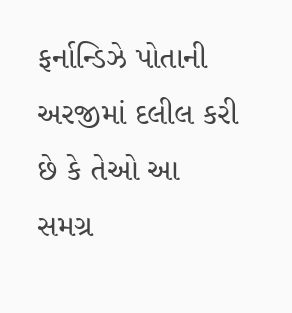ફર્નાન્ડિઝે પોતાની અરજીમાં દલીલ કરી છે કે તેઓ આ સમગ્ર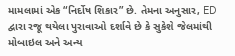મામલામાં એક “નિર્દોષ શિકાર” છે. તેમના અનુસાર, ED દ્વારા રજૂ થયેલા પુરાવાઓ દર્શાવે છે કે સુકેશે જેલમાંથી મોબાઇલ અને અન્ય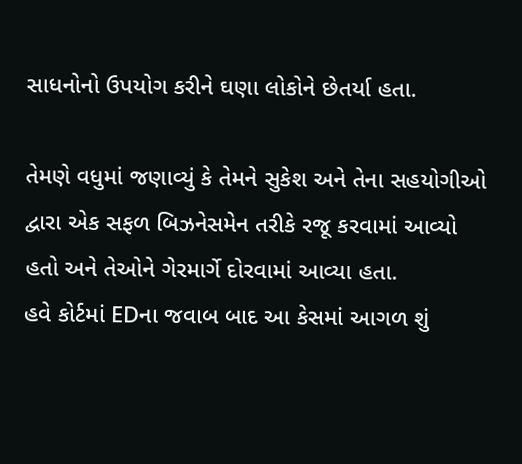સાધનોનો ઉપયોગ કરીને ઘણા લોકોને છેતર્યા હતા.

તેમણે વધુમાં જણાવ્યું કે તેમને સુકેશ અને તેના સહયોગીઓ દ્વારા એક સફળ બિઝનેસમેન તરીકે રજૂ કરવામાં આવ્યો હતો અને તેઓને ગેરમાર્ગે દોરવામાં આવ્યા હતા.
હવે કોર્ટમાં EDના જવાબ બાદ આ કેસમાં આગળ શું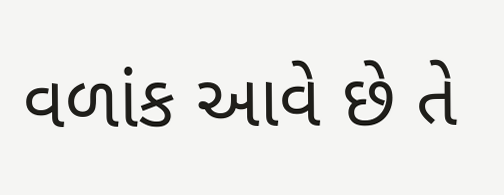વળાંક આવે છે તે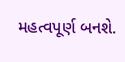મહત્વપૂર્ણ બનશે.